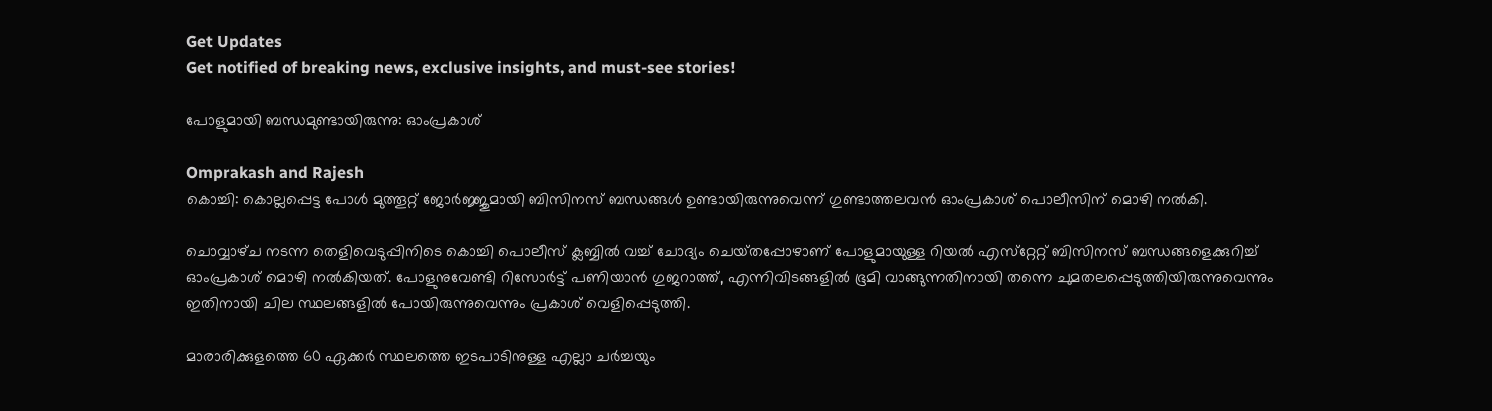Get Updates
Get notified of breaking news, exclusive insights, and must-see stories!

പോളുമായി ബന്ധമുണ്ടായിരുന്നു: ഓംപ്രകാശ്‌

Omprakash and Rajesh
കൊച്ചി: കൊല്ലപ്പെട്ട പോള്‍ മുത്തൂറ്റ്‌ ജോര്‍ജ്ജുമായി ബിസിനസ്‌ ബന്ധങ്ങള്‍ ഉണ്ടായിരുന്നുവെന്ന്‌ ഗുണ്ടാത്തലവന്‍ ഓംപ്രകാശ്‌ പൊലീസിന്‌ മൊഴി നല്‍കി.

ചൊവ്വാഴ്‌ച നടന്ന തെളിവെടുപ്പിനിടെ കൊച്ചി പൊലീസ്‌ ക്ലബ്ബില്‍ വച്ച്‌ ചോദ്യം ചെയ്‌തപ്പോഴാണ്‌ പോളുമായുള്ള റിയല്‍ എസ്‌റ്റേറ്റ്‌ ബിസിനസ്‌ ബന്ധങ്ങളെക്കുറിച്ച്‌ ഓംപ്രകാശ്‌ മൊഴി നല്‍കിയത്‌. പോളുനുവേണ്ടി റിസോര്‍ട്ട്‌ പണിയാന്‍ ഗുജറാത്ത്‌, എന്നിവിടങ്ങളില്‍ ഭൂമി വാങ്ങുന്നതിനായി തന്നെ ചുമതലപ്പെടുത്തിയിരുന്നുവെന്നും ഇതിനായി ചില സ്ഥലങ്ങളില്‍ പോയിരുന്നുവെന്നും പ്രകാശ്‌ വെളിപ്പെടുത്തി.

മാരാരിക്കുളത്തെ 60 ഏക്കര്‍ സ്ഥലത്തെ ഇടപാടിനുള്ള എല്ലാ ചര്‍ച്ചയും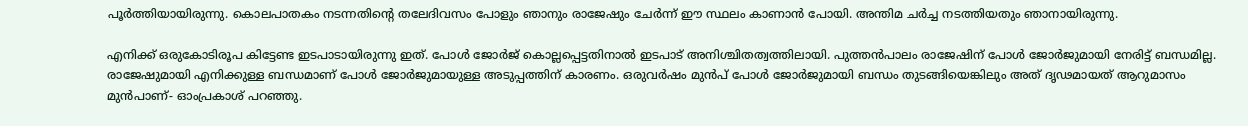പൂര്‍ത്തിയായിരുന്നു. കൊലപാതകം നടന്നതിന്റെ തലേദിവസം പോളും ഞാനും രാജേഷും ചേര്‍ന്ന് ഈ സ്ഥലം കാണാന്‍ പോയി. അന്തിമ ചര്‍ച്ച നടത്തിയതും ഞാനായിരുന്നു.

എനിക്ക് ഒരുകോടിരൂപ കിട്ടേണ്ട ഇടപാടായിരുന്നു ഇത്. പോള്‍ ജോര്‍ജ് കൊല്ലപ്പെട്ടതിനാല്‍ ഇടപാട് അനിശ്ചിതത്വത്തിലായി. പുത്തന്‍പാലം രാജേഷിന് പോള്‍ ജോര്‍ജുമായി നേരിട്ട് ബന്ധമില്ല. രാജേഷുമായി എനിക്കുള്ള ബന്ധമാണ് പോള്‍ ജോര്‍ജുമായുള്ള അടുപ്പത്തിന് കാരണം. ഒരുവര്‍ഷം മുന്‍പ് പോള്‍ ജോര്‍ജുമായി ബന്ധം തുടങ്ങിയെങ്കിലും അത് ദൃഢമായത് ആറുമാസം മുന്‍പാണ്- ഓംപ്രകാശ് പറഞ്ഞു.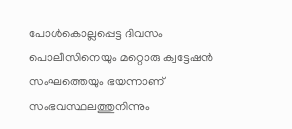പോള്‍കൊല്ലപ്പെട്ട ദിവസം പൊലീസിനെയും മറ്റൊരു ക്വട്ടേഷന്‍ സംഘത്തെയും ഭയന്നാണ്‌ സംഭവസ്ഥലത്തുനിന്നും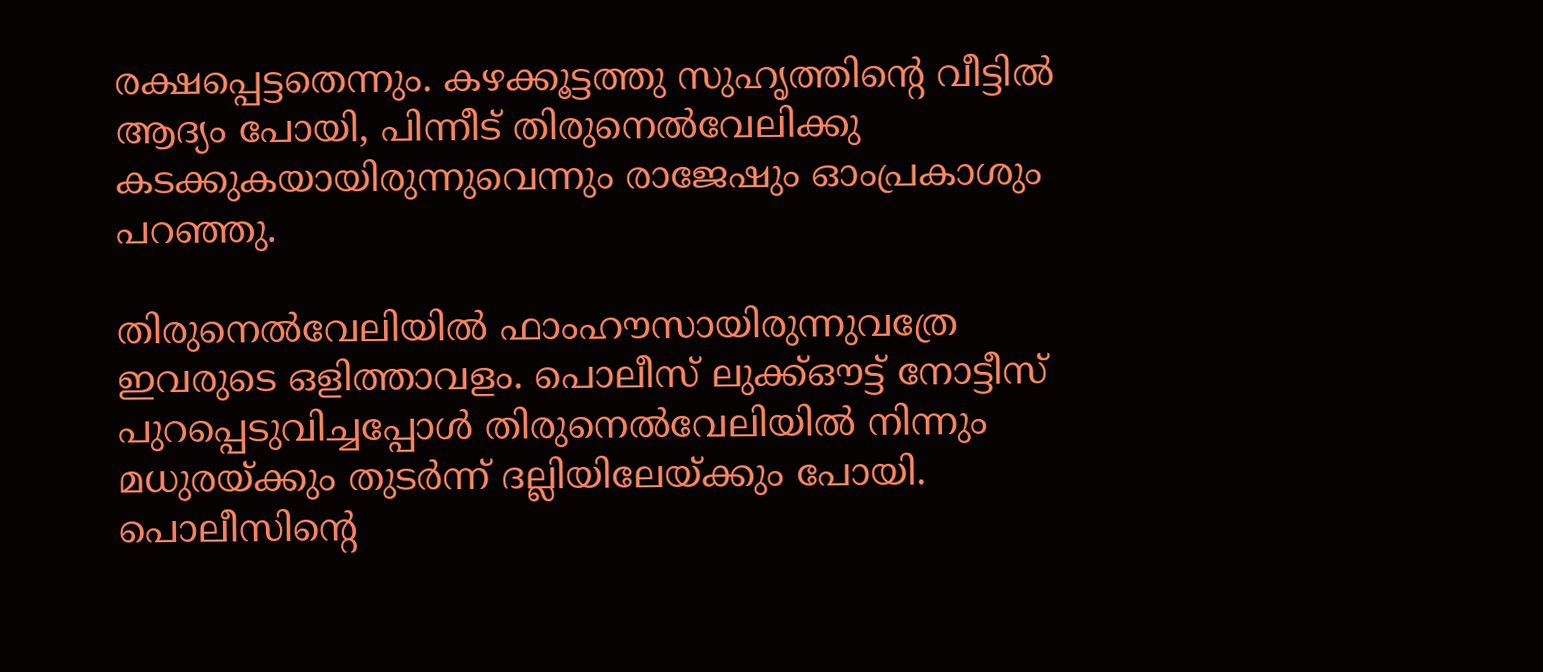രക്ഷപ്പെട്ടതെന്നും. കഴക്കൂട്ടത്തു സുഹൃത്തിന്റെ വീട്ടില്‍ ആദ്യം പോയി, പിന്നീട്‌ തിരുനെല്‍വേലിക്കു കടക്കുകയായിരുന്നുവെന്നും രാജേഷും ഓംപ്രകാശും പറഞ്ഞു.

തിരുനെല്‍വേലിയില്‍ ഫാംഹൗസായിരുന്നുവത്രേ ഇവരുടെ ഒളിത്താവളം. പൊലീസ്‌ ലുക്ക്‌ഔട്ട്‌ നോട്ടീസ്‌ പുറപ്പെടുവിച്ചപ്പോള്‍ തിരുനെല്‍വേലിയില്‍ നിന്നും മധുരയ്‌ക്കും തുടര്‍ന്ന്‌ ദല്ലിയിലേയ്‌ക്കും പോയി. പൊലീസിന്റെ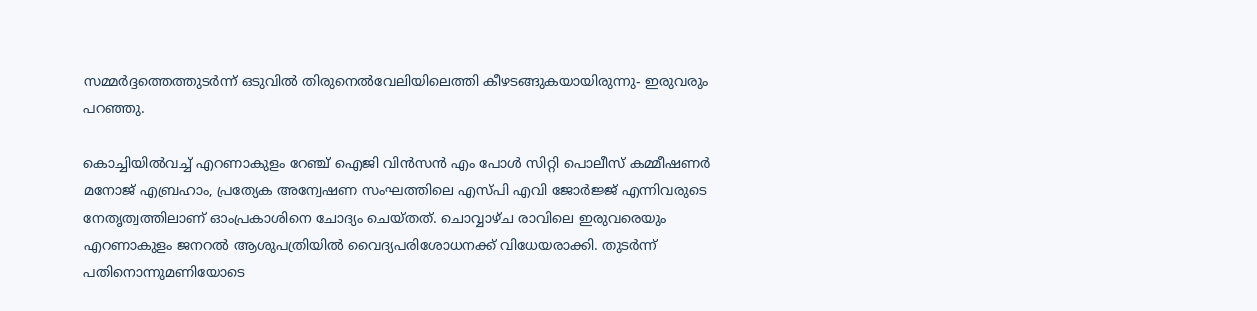സമ്മര്‍ദ്ദത്തെത്തുടര്‍ന്ന്‌ ഒടുവില്‍ തിരുനെല്‍വേലിയിലെത്തി കീഴടങ്ങുകയായിരുന്നു- ഇരുവരും പറഞ്ഞു.

കൊച്ചിയില്‍വച്ച്‌ എറണാകുളം റേഞ്ച്‌ ഐജി വിന്‍സന്‍ എം പോള്‍ സിറ്റി പൊലീസ്‌ കമ്മീഷണര്‍ മനോജ്‌ എബ്രഹാം, പ്രത്യേക അന്വേഷണ സംഘത്തിലെ എസ്‌പി എവി ജോര്‍ജ്ജ്‌ എന്നിവരുടെ നേതൃത്വത്തിലാണ്‌ ഓംപ്രകാശിനെ ചോദ്യം ചെയ്‌തത്‌. ചൊവ്വാഴ്‌ച രാവിലെ ഇരുവരെയും എറണാകുളം ജനറല്‍ ആശുപത്രിയില്‍ വൈദ്യപരിശോധനക്ക്‌ വിധേയരാക്കി. തുടര്‍ന്ന്‌ പതിനൊന്നുമണിയോടെ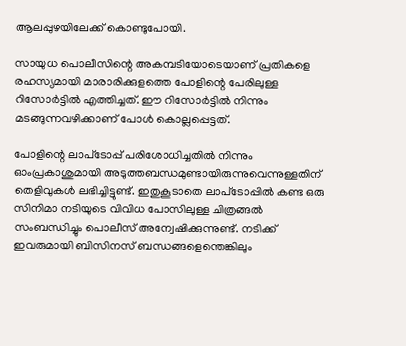ആലപ്പുഴയിലേക്ക്‌ കൊണ്ടുപോയി.

സായുധ പൊലീസിന്റെ അകമ്പടിയോടെയാണ്‌ പ്രതികളെ രഹസ്യമായി മാരാരിക്കുളത്തെ പോളിന്റെ പേരിലുള്ള റിസോര്‍ട്ടില്‍ എത്തിച്ചത്‌. ഈ റിസോര്‍ട്ടില്‍ നിന്നും മടങ്ങുന്നവഴിക്കാണ്‌ പോള്‍ കൊല്ലപ്പെട്ടത്‌.

പോളിന്റെ ലാപ്‌ടോപ്പ്‌ പരിശോധിച്ചതില്‍ നിന്നും ഓംപ്രകാശുമായി അടുത്തബന്ധമുണ്ടായിരുന്നുവെന്നുള്ളതിന്‌ തെളിവുകള്‍ ലഭിച്ചിട്ടുണ്ട്‌. ഇതുകൂടാതെ ലാപ്‌ടോപ്പില്‍ കണ്ട ഒരു സിനിമാ നടിയുടെ വിവിധ പോസിലുള്ള ചിത്രങ്ങല്‍ സംബന്ധിച്ചും പൊലീസ്‌ അന്വേഷിക്കുന്നുണ്ട്‌. നടിക്ക്‌ ഇവരുമായി ബിസിനസ്‌ ബന്ധങ്ങളെന്തെങ്കിലും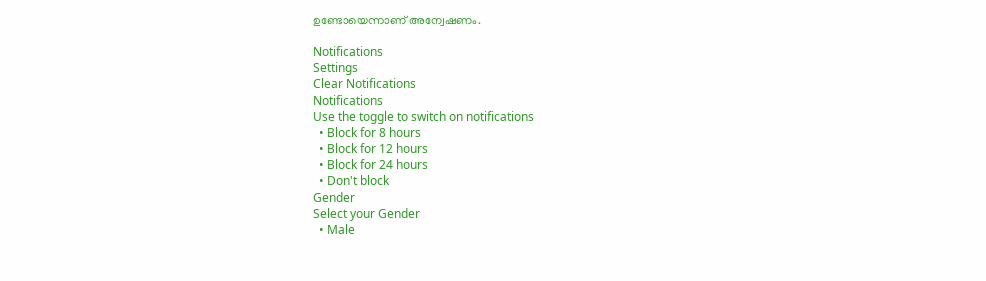ഉണ്ടോയെന്നാണ്‌ അന്വേഷണം.

Notifications
Settings
Clear Notifications
Notifications
Use the toggle to switch on notifications
  • Block for 8 hours
  • Block for 12 hours
  • Block for 24 hours
  • Don't block
Gender
Select your Gender
  • Male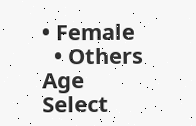• Female
  • Others
Age
Select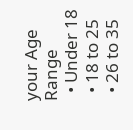your Age Range
  • Under 18
  • 18 to 25
  • 26 to 35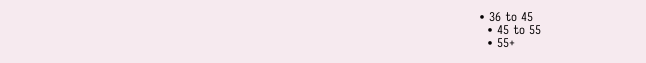• 36 to 45
  • 45 to 55
  • 55+